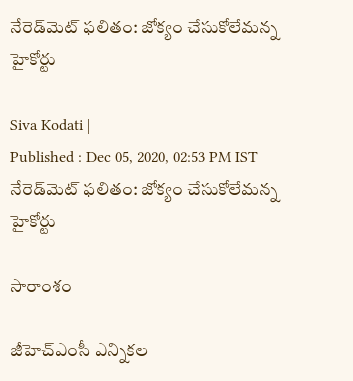నేరెడ్‌మెట్ ఫలితం: జోక్యం చేసుకోలేమన్న హైకోర్టు

Siva Kodati |
Published : Dec 05, 2020, 02:53 PM IST
నేరెడ్‌మెట్ ఫలితం: జోక్యం చేసుకోలేమన్న హైకోర్టు

సారాంశం

జీహెచ్ఎంసీ ఎన్నికల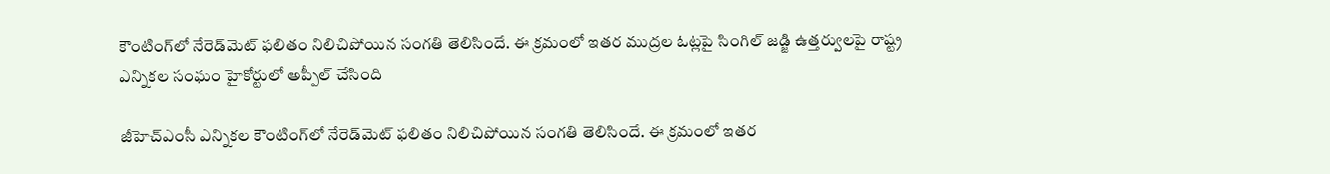కౌంటింగ్‌లో నేరెడ్‌మెట్ ఫలితం నిలిచిపోయిన సంగతి తెలిసిందే. ఈ క్రమంలో ఇతర ముద్రల ఓట్లపై సింగిల్ జడ్జి ఉత్తర్వులపై రాష్ట్ర ఎన్నికల సంఘం హైకోర్టులో అప్పీల్ చేసింది

జీహెచ్ఎంసీ ఎన్నికల కౌంటింగ్‌లో నేరెడ్‌మెట్ ఫలితం నిలిచిపోయిన సంగతి తెలిసిందే. ఈ క్రమంలో ఇతర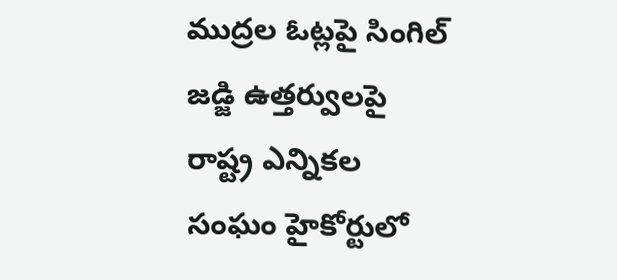ముద్రల ఓట్లపై సింగిల్ జడ్జి ఉత్తర్వులపై రాష్ట్ర ఎన్నికల సంఘం హైకోర్టులో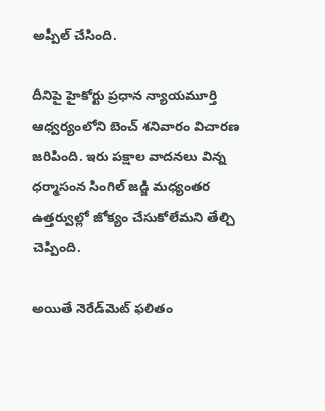అప్పీల్ చేసింది.

దీనిపై హైకోర్టు ప్రధాన న్యాయమూర్తి ఆధ్వర్యంలోని బెంచ్ శనివారం విచారణ జరిపింది. ఇరు పక్షాల వాదనలు విన్న ధర్మాసంన సింగిల్ జడ్జి మధ్యంతర ఉత్తర్వుల్లో జోక్యం చేసుకోలేమని తేల్చి చెప్పింది.

అయితే నెరేడ్‌మెట్ ఫలితం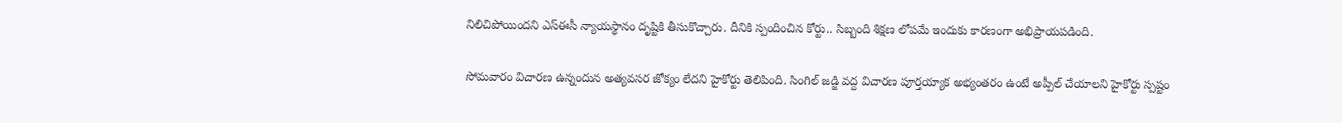నిలిచిపోయిందని ఎస్ఈసీ న్యాయస్థానం దృష్టికి తీసుకొచ్చారు. దీనికి స్పందించిన కోర్టు.. సిబ్బంది శిక్షణ లోపమే ఇందుకు కారణంగా అభిప్రాయపడింది.

సోమవారం విచారణ ఉన్నందున అత్యవసర జోక్యం లేదని హైకోర్టు తెలిపింది. సింగిల్ జడ్జి వద్ద విచారణ పూర్తయ్యాక అభ్యంతరం ఉంటే అప్పీల్ చేయాలని హైకోర్టు స్పష్టం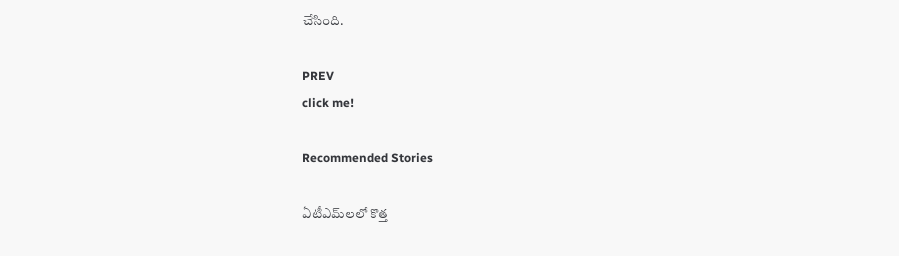చేసింది.

PREV
click me!

Recommended Stories

ఏటీఎమ్‌లలో కొత్త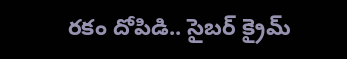ర‌కం దోపిడి.. సైబ‌ర్ క్రైమ్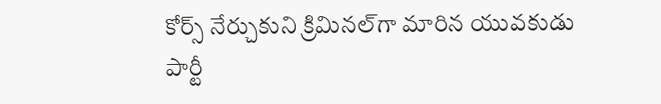కోర్స్ నేర్చుకుని క్రిమిన‌ల్‌గా మారిన యువ‌కుడు
పార్టీ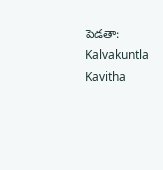పెడతా: Kalvakuntla Kavitha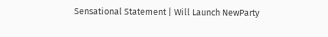Sensational Statement | Will Launch NewParty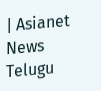| Asianet News Telugu